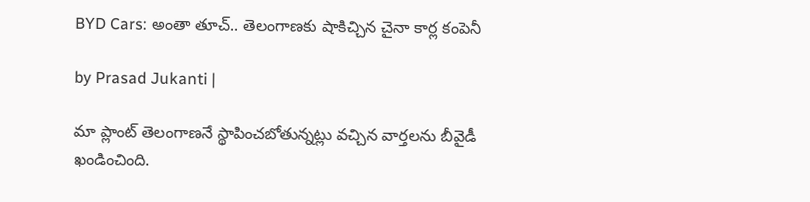BYD Cars: అంతా తూచ్.. తెలంగాణకు షాకిచ్చిన చైనా కార్ల కంపెనీ

by Prasad Jukanti |

మా ప్లాంట్ తెలంగాణనే స్థాపించబోతున్నట్లు వచ్చిన వార్తలను బీవైడీ ఖండించింది.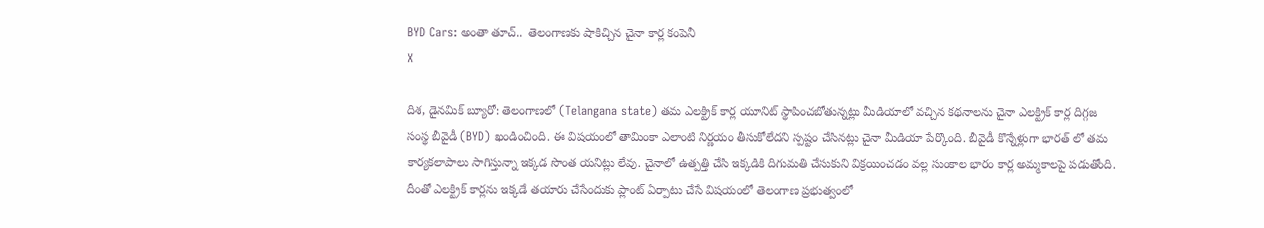BYD Cars: అంతా తూచ్..  తెలంగాణకు షాకిచ్చిన చైనా కార్ల కంపెనీ
X

దిశ, డైనమిక్ బ్యూరో: తెలంగాణలో (Telangana state) తమ ఎలక్ట్రిక్ కార్ల యూనిట్ స్థాపించబోతున్నట్లు మీడియాలో వచ్చిన కథనాలను చైనా ఎలక్ట్రిక్ కార్ల దిగ్గజ సంస్థ బీవైడీ (BYD) ఖండించింది. ఈ విషయంలో తామింకా ఎలాంటి నిర్ణయం తీసుకోలేదని స్పష్టం చేసినట్లు చైనా మీడియా పేర్కొంది. బీవైడీ కొన్నేళ్లుగా భారత్ లో తమ కార్యకలాపాలు సాగిస్తున్నా ఇక్కడ సొంత యనిట్లు లేవు. చైనాలో ఉత్పత్తి చేసి ఇక్కడికి దిగుమతి చేసుకుని విక్రయించడం వల్ల సుంకాల భారం కార్ల అమ్మకాలపై పడుతోంది. దీంతో ఎలక్ట్రిక్ కార్లను ఇక్కడే తయారు చేసేందుకు ప్లాంట్ ఏర్పాటు చేసే విషయంలో తెలంగాణ ప్రభుత్వంలో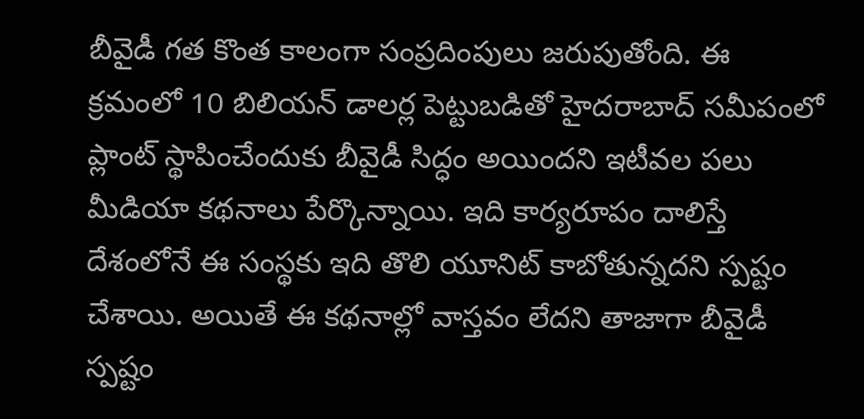బీవైడీ గత కొంత కాలంగా సంప్రదింపులు జరుపుతోంది. ఈ క్రమంలో 10 బిలియన్ డాలర్ల పెట్టుబడితో హైదరాబాద్ సమీపంలో ప్లాంట్ స్థాపించేందుకు బీవైడీ సిద్ధం అయిందని ఇటీవల పలు మీడియా కథనాలు పేర్కొన్నాయి. ఇది కార్యరూపం దాలిస్తే దేశంలోనే ఈ సంస్థకు ఇది తొలి యూనిట్ కాబోతున్నదని స్పష్టం చేశాయి. అయితే ఈ కథనాల్లో వాస్తవం లేదని తాజాగా బీవైడీ స్పష్టం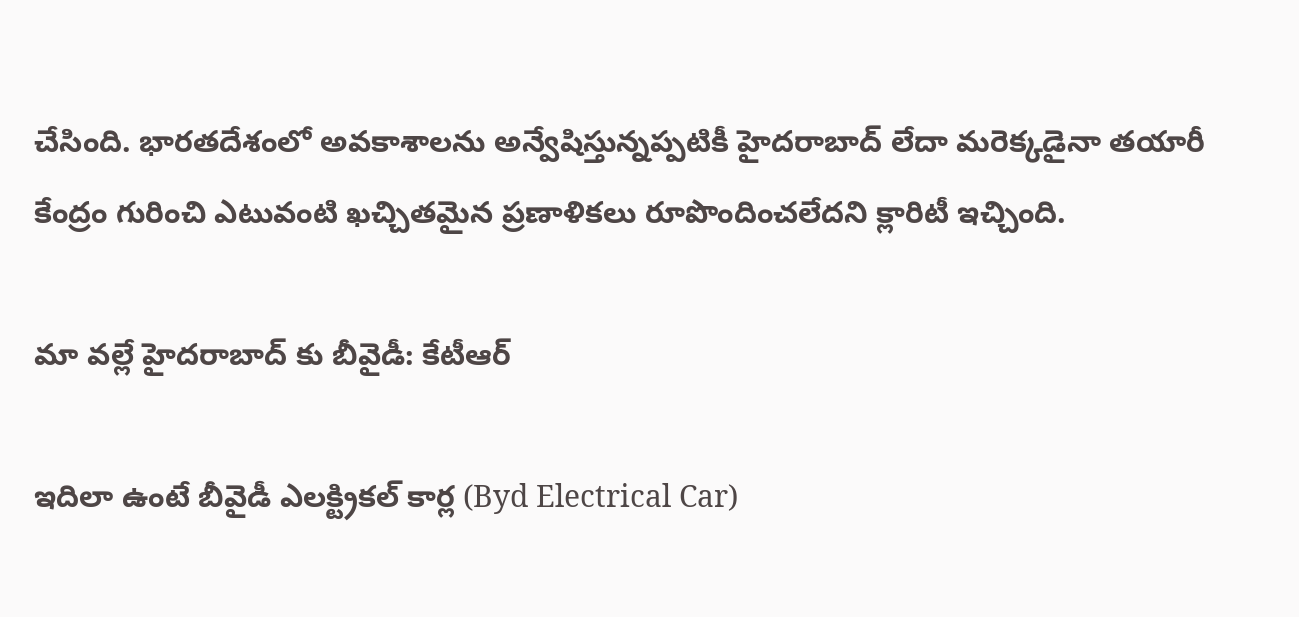చేసింది. భారతదేశంలో అవకాశాలను అన్వేషిస్తున్నప్పటికీ హైదరాబాద్ లేదా మరెక్కడైనా తయారీ కేంద్రం గురించి ఎటువంటి ఖచ్చితమైన ప్రణాళికలు రూపొందించలేదని క్లారిటీ ఇచ్చింది.

మా వల్లే హైదరాబాద్ కు బీవైడీ: కేటీఆర్

ఇదిలా ఉంటే బీవైడీ ఎలక్ట్రికల్ కార్ల (Byd Electrical Car)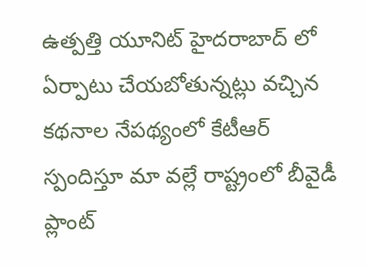ఉత్పత్తి యూనిట్ హైదరాబాద్ లో ఏర్పాటు చేయబోతున్నట్లు వచ్చిన కథనాల నేపథ్యంలో కేటీఆర్ స్పందిస్తూ మా వల్లే రాష్ట్రంలో బీవైడీ ప్లాంట్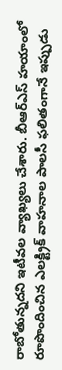రాబోతున్నదని ఇటీవల వ్యాఖ్యలు చేశారు. బీఆర్ఎస్ హయాంలో రూపొందించిన ఎలక్ట్రిక్ వాహనాల పాలసీ ఫలితంగానే ఇప్పుడు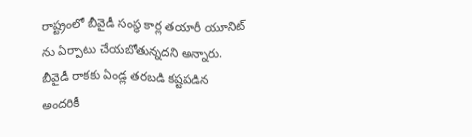రాష్ట్రంలో బీవైడీ సంస్థ కార్ల తయారీ యూనిట్ ను ఏర్పాటు చేయబోతున్నదని అన్నారు. బీవైడీ రాకకు ఏండ్ల తరబడి కష్టపడిన అందరికీ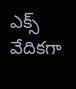ఎక్స్ వేదికగా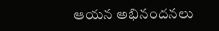ఆయన అభినందనలు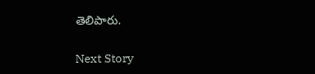తెలిపారు.

Next Story